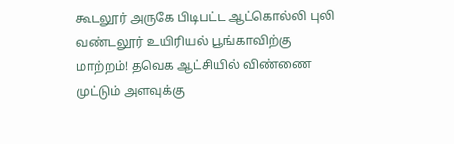கூடலூர் அருகே பிடிபட்ட ஆட்கொல்லி புலி வண்டலூர் உயிரியல் பூங்காவிற்கு மாற்றம்! தவெக ஆட்சியில் விண்ணை முட்டும் அளவுக்கு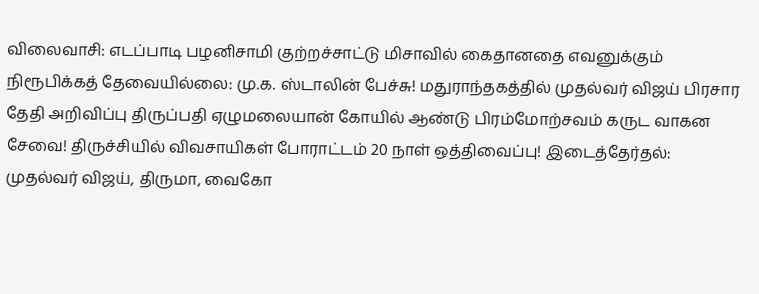விலைவாசி: எடப்பாடி பழனிசாமி குற்றச்சாட்டு மிசாவில் கைதானதை எவனுக்கும் நிரூபிக்கத் தேவையில்லை: மு.க. ஸ்டாலின் பேச்சு! மதுராந்தகத்தில் முதல்வர் விஜய் பிரசார தேதி அறிவிப்பு திருப்பதி ஏழுமலையான் கோயில் ஆண்டு பிரம்மோற்சவம் கருட வாகன சேவை! திருச்சியில் விவசாயிகள் போராட்டம் 20 நாள் ஒத்திவைப்பு! இடைத்தேர்தல்: முதல்வர் விஜய், திருமா, வைகோ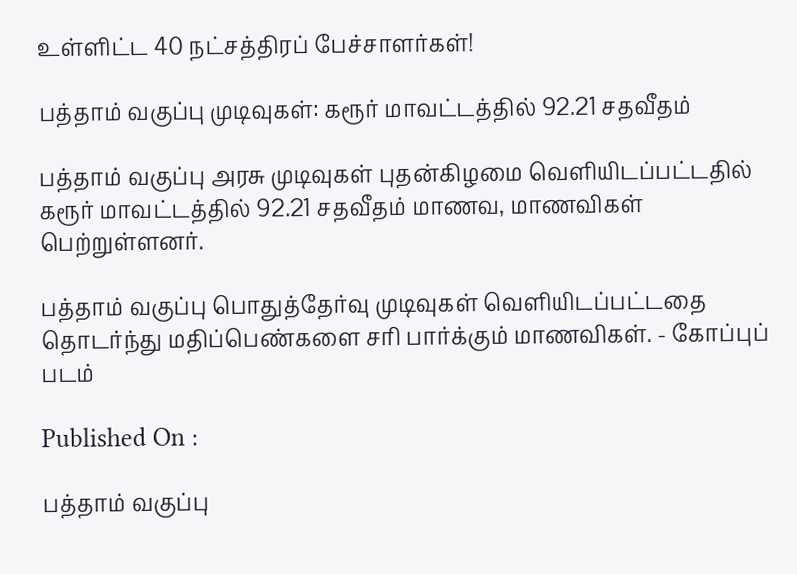உள்ளிட்ட 40 நட்சத்திரப் பேச்சாளர்கள்!

பத்தாம் வகுப்பு முடிவுகள்: கரூர் மாவட்டத்தில் 92.21 சதவீதம்

பத்தாம் வகுப்பு அரசு முடிவுகள் புதன்கிழமை வெளியிடப்பட்டதில் கரூர் மாவட்டத்தில் 92.21 சதவீதம் மாணவ, மாணவிகள் பெற்றுள்ளனர்.

பத்தாம் வகுப்பு பொதுத்தேர்வு முடிவுகள் வெளியிடப்பட்டதை தொடர்ந்து மதிப்பெண்களை சரி பார்க்கும் மாணவிகள். - கோப்புப் படம்

Published On :

பத்தாம் வகுப்பு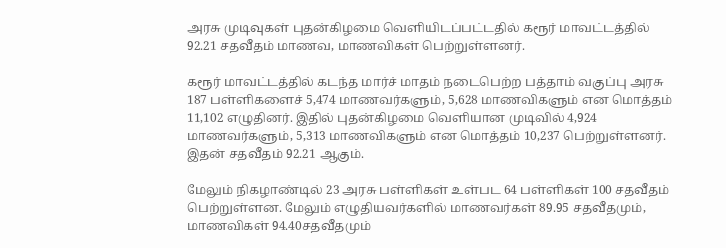அரசு முடிவுகள் புதன்கிழமை வெளியிடப்பட்டதில் கரூர் மாவட்டத்தில் 92.21 சதவீதம் மாணவ, மாணவிகள் பெற்றுள்ளனர்.

கரூர் மாவட்டத்தில் கடந்த மார்ச் மாதம் நடைபெற்ற பத்தாம் வகுப்பு அரசு 187 பள்ளிகளைச் 5,474 மாணவர்களும், 5,628 மாணவிகளும் என மொத்தம் 11,102 எழுதினர். இதில் புதன்கிழமை வெளியான முடிவில் 4,924 மாணவர்களும், 5,313 மாணவிகளும் என மொத்தம் 10,237 பெற்றுள்ளனர். இதன் சதவீதம் 92.21 ஆகும்.

மேலும் நிகழாண்டில் 23 அரசு பள்ளிகள் உள்பட 64 பள்ளிகள் 100 சதவீதம் பெற்றுள்ளன. மேலும் எழுதியவர்களில் மாணவர்கள் 89.95 சதவீதமும், மாணவிகள் 94.40சதவீதமும்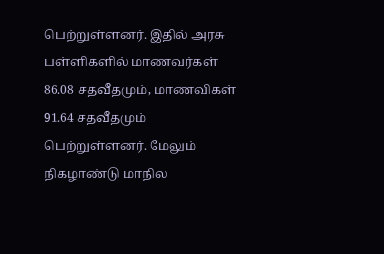பெற்றுள்ளனர். இதில் அரசு பள்ளிகளில் மாணவர்கள் 86.08 சதவீதமும், மாணவிகள் 91.64 சதவீதமும் பெற்றுள்ளனர். மேலும் நிகழாண்டு மாநில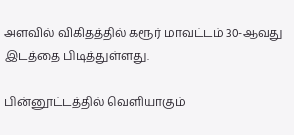அளவில் விகிதத்தில் கரூர் மாவட்டம் 30-ஆவது இடத்தை பிடித்துள்ளது.

பின்னூட்டத்தில் வெளியாகும்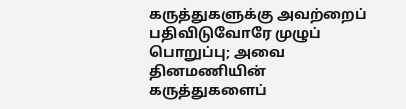கருத்துகளுக்கு அவற்றைப் பதிவிடுவோரே முழுப் பொறுப்பு; அவை தினமணியின் கருத்துகளைப்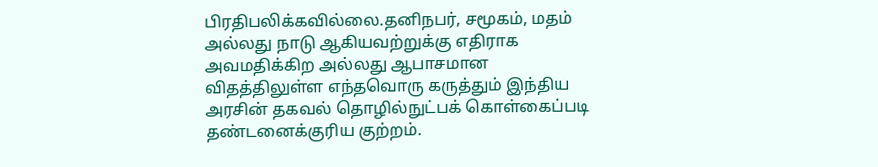பிரதிபலிக்கவில்லை.தனிநபர், சமூகம், மதம் அல்லது நாடு ஆகியவற்றுக்கு எதிராக அவமதிக்கிற அல்லது ஆபாசமான விதத்திலுள்ள எந்தவொரு கருத்தும் இந்திய அரசின் தகவல் தொழில்நுட்பக் கொள்கைப்படி தண்டனைக்குரிய குற்றம்.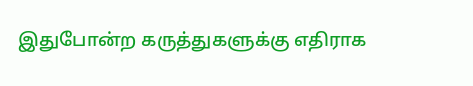இதுபோன்ற கருத்துகளுக்கு எதிராக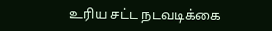உரிய சட்ட நடவடிக்கை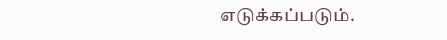எடுக்கப்படும்.